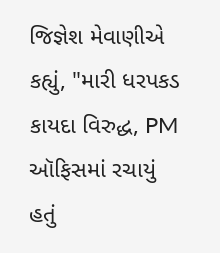જિજ્ઞેશ મેવાણીએ કહ્યું, "મારી ધરપકડ કાયદા વિરુદ્ધ, PM ઑફિસમાં રચાયું હતું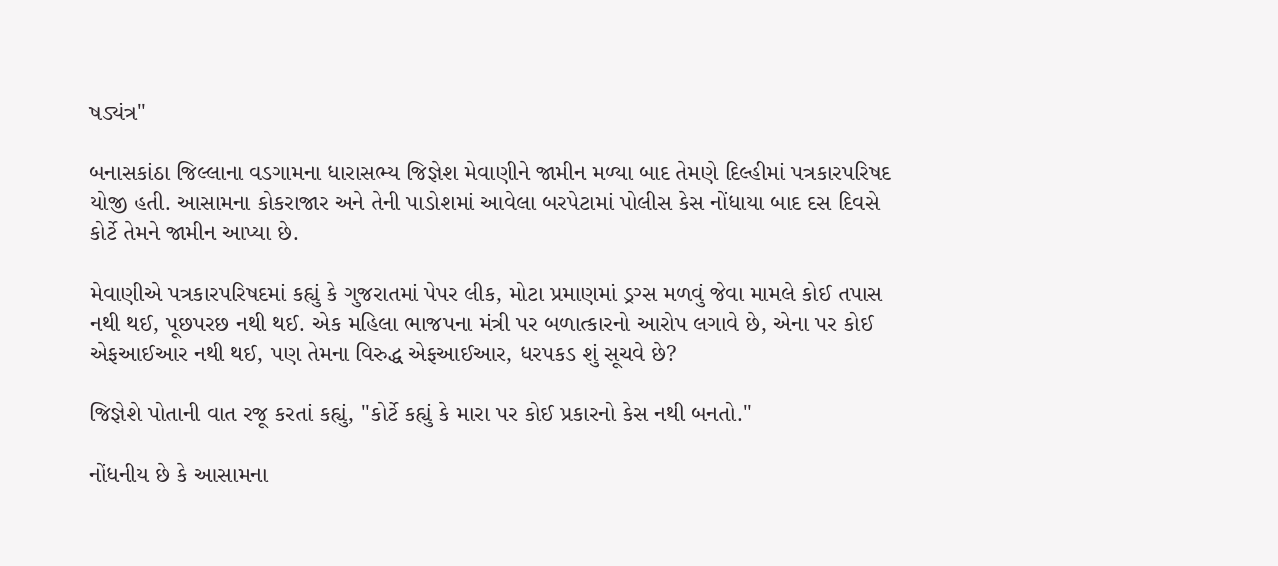ષડ્યંત્ર"

બનાસકાંઠા જિલ્લાના વડગામના ધારાસભ્ય જિજ્ઞેશ મેવાણીને જામીન મળ્યા બાદ તેમણે દિલ્હીમાં પત્રકારપરિષદ યોજી હતી. આસામના કોકરાજાર અને તેની પાડોશમાં આવેલા બરપેટામાં પોલીસ કેસ નોંધાયા બાદ દસ દિવસે કોર્ટે તેમને જામીન આપ્યા છે.

મેવાણીએ પત્રકારપરિષદમાં કહ્યું કે ગુજરાતમાં પેપર લીક, મોટા પ્રમાણમાં ડ્રગ્સ મળવું જેવા મામલે કોઈ તપાસ નથી થઈ, પૂછપરછ નથી થઈ. એક મહિલા ભાજપના મંત્રી પર બળાત્કારનો આરોપ લગાવે છે, એના પર કોઈ એફઆઈઆર નથી થઈ, પણ તેમના વિરુદ્ધ એફઆઈઆર, ધરપકડ શું સૂચવે છે?

જિજ્ઞેશે પોતાની વાત રજૂ કરતાં કહ્યું, "કોર્ટે કહ્યું કે મારા પર કોઈ પ્રકારનો કેસ નથી બનતો."

નોંધનીય છે કે આસામના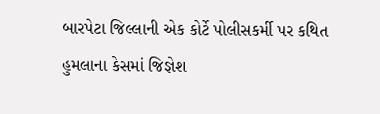બારપેટા જિલ્લાની એક કોર્ટે પોલીસકર્મી પર કથિત હુમલાના કેસમાં જિજ્ઞેશ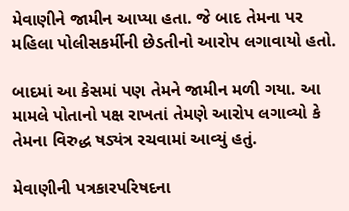મેવાણીને જામીન આપ્યા હતા. જે બાદ તેમના પર મહિલા પોલીસકર્મીની છેડતીનો આરોપ લગાવાયો હતો.

બાદમાં આ કેસમાં પણ તેમને જામીન મળી ગયા. આ મામલે પોતાનો પક્ષ રાખતાં તેમણે આરોપ લગાવ્યો કે તેમના વિરુદ્ધ ષડ્યંત્ર રચવામાં આવ્યું હતું.

મેવાણીની પત્રકારપરિષદના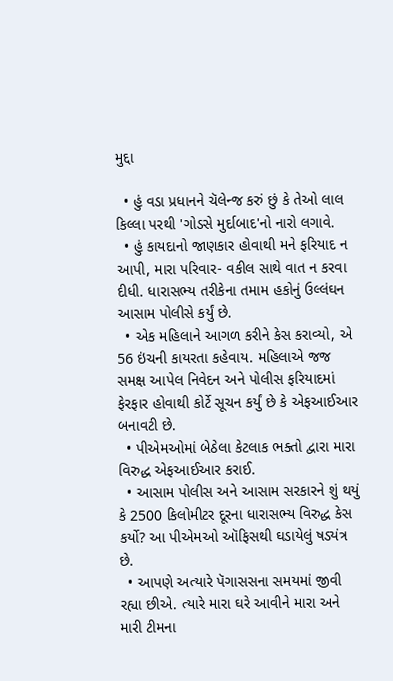મુદ્દા

  • હું વડા પ્રધાનને ચૅલેન્જ કરું છું કે તેઓ લાલ કિલ્લા પરથી 'ગોડસે મુર્દાબાદ'નો નારો લગાવે.
  • હું કાયદાનો જાણકાર હોવાથી મને ફરિયાદ ન આપી, મારા પરિવાર- વકીલ સાથે વાત ન કરવા દીધી. ધારાસભ્ય તરીકેના તમામ હકોનું ઉલ્લંઘન આસામ પોલીસે કર્યું છે.
  • એક મહિલાને આગળ કરીને કેસ કરાવ્યો, એ 56 ઇંચની કાયરતા કહેવાય. મહિલાએ જજ સમક્ષ આપેલ નિવેદન અને પોલીસ ફરિયાદમાં ફેરફાર હોવાથી કોર્ટે સૂચન કર્યું છે કે એફઆઈઆર બનાવટી છે.
  • પીએમઓમાં બેઠેલા કેટલાક ભક્તો દ્વારા મારા વિરુદ્ધ એફઆઈઆર કરાઈ.
  • આસામ પોલીસ અને આસામ સરકારને શું થયું કે 2500 કિલોમીટર દૂરના ધારાસભ્ય વિરુદ્ધ કેસ કર્યો? આ પીએમઓ ઑફિસથી ઘડાયેલું ષડ્યંત્ર છે.
  • આપણે અત્યારે પૅગાસસના સમયમાં જીવી રહ્યા છીએ. ત્યારે મારા ઘરે આવીને મારા અને મારી ટીમના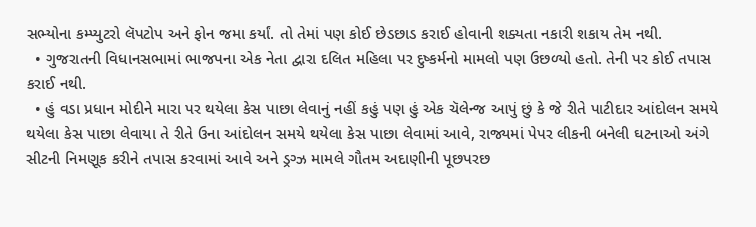સભ્યોના કમ્પ્યુટરો લૅપટોપ અને ફોન જમા કર્યાં. તો તેમાં પણ કોઈ છેડછાડ કરાઈ હોવાની શક્યતા નકારી શકાય તેમ નથી.
  • ગુજરાતની વિધાનસભામાં ભાજપના એક નેતા દ્વારા દલિત મહિલા પર દુષ્કર્મનો મામલો પણ ઉછળ્યો હતો. તેની પર કોઈ તપાસ કરાઈ નથી.
  • હું વડા પ્રધાન મોદીને મારા પર થયેલા કેસ પાછા લેવાનું નહીં કહું પણ હું એક ચૅલેન્જ આપું છું કે જે રીતે પાટીદાર આંદોલન સમયે થયેલા કેસ પાછા લેવાયા તે રીતે ઉના આંદોલન સમયે થયેલા કેસ પાછા લેવામાં આવે, રાજ્યમાં પેપર લીકની બનેલી ઘટનાઓ અંગે સીટની નિમણૂક કરીને તપાસ કરવામાં આવે અને ડ્રગ્ઝ મામલે ગૌતમ અદાણીની પૂછપરછ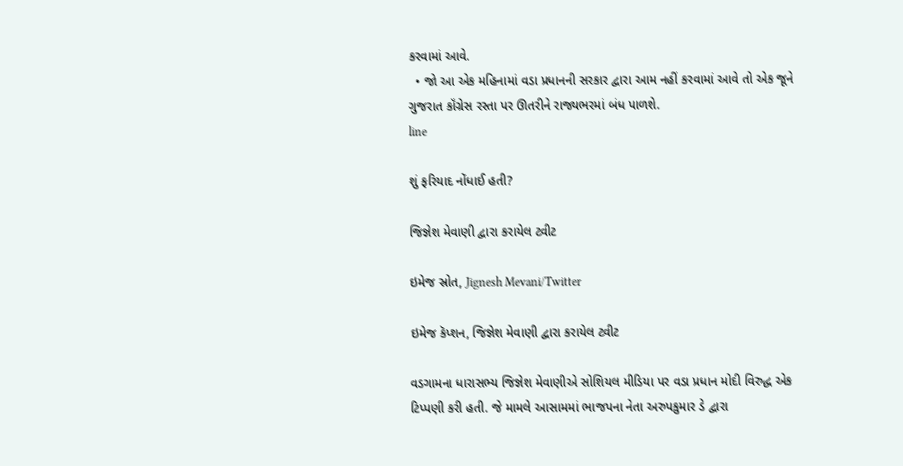કરવામાં આવે.
  • જો આ એક મહિનામાં વડા પ્રધાનની સરકાર દ્વારા આમ નહીં કરવામાં આવે તો એક જૂને ગુજરાત કૉંગ્રેસ રસ્તા પર ઊતરીને રાજ્યભરમાં બંધ પાળશે.
line

શું ફરિયાદ નોંધાઈ હતી?

જિજ્ઞેશ મેવાણી દ્વારા કરાયેલ ટ્વીટ

ઇમેજ સ્રોત, Jignesh Mevani/Twitter

ઇમેજ કૅપ્શન, જિજ્ઞેશ મેવાણી દ્વારા કરાયેલ ટ્વીટ

વડગામના ધારાસભ્ય જિજ્ઞેશ મેવાણીએ સોશિયલ મીડિયા પર વડા પ્રધાન મોદી વિરુદ્ધ એક ટિપ્પણી કરી હતી. જે મામલે આસામમાં ભાજપના નેતા અરુપકુમાર ડે દ્વારા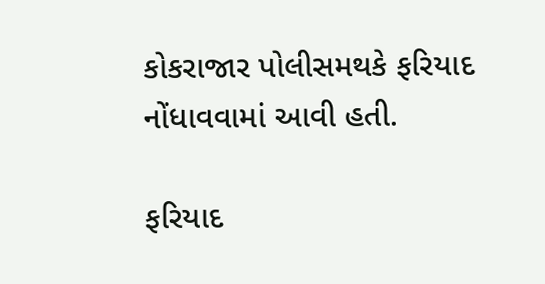કોકરાજાર પોલીસમથકે ફરિયાદ નોંધાવવામાં આવી હતી.

ફરિયાદ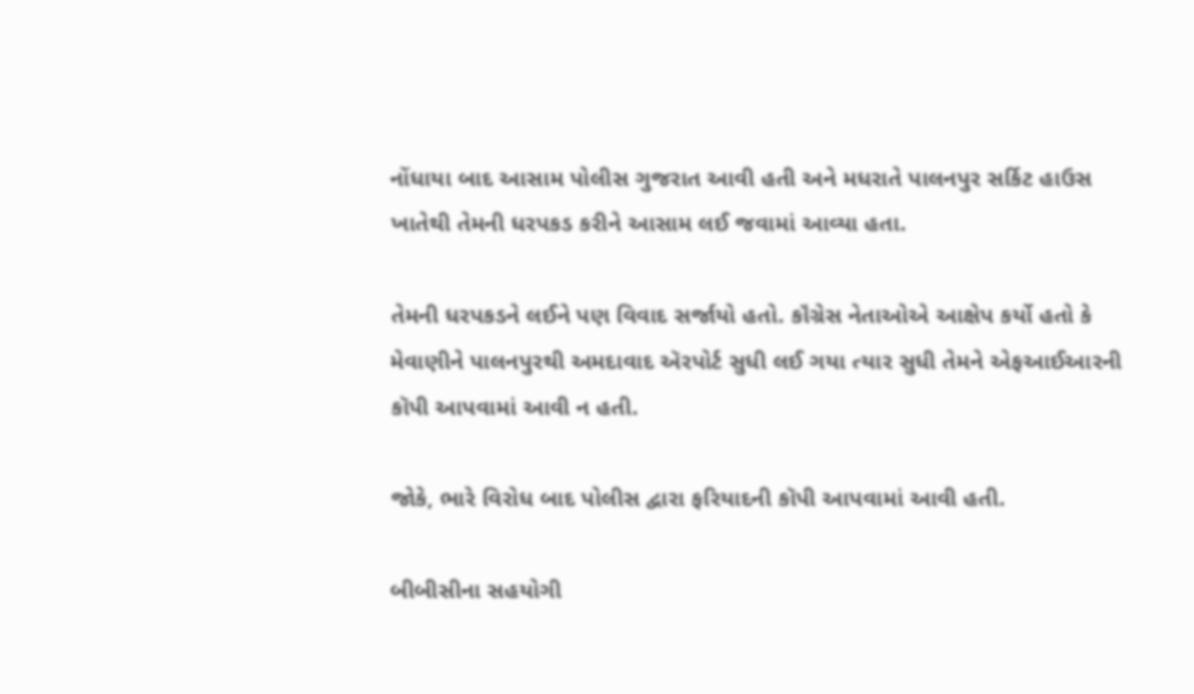નોંધાયા બાદ આસામ પોલીસ ગુજરાત આવી હતી અને મધરાતે પાલનપુર સર્કિટ હાઉસ ખાતેથી તેમની ધરપકડ કરીને આસામ લઈ જવામાં આવ્યા હતા.

તેમની ધરપકડને લઈને પણ વિવાદ સર્જાયો હતો. કૉંગ્રેસ નેતાઓએ આક્ષેપ કર્યો હતો કે મેવાણીને પાલનપુરથી અમદાવાદ ઍરપોર્ટ સુધી લઈ ગયા ત્યાર સુધી તેમને એફઆઈઆરની કૉપી આપવામાં આવી ન હતી.

જોકે, ભારે વિરોધ બાદ પોલીસ દ્વારા ફરિયાદની કૉપી આપવામાં આવી હતી.

બીબીસીના સહયોગી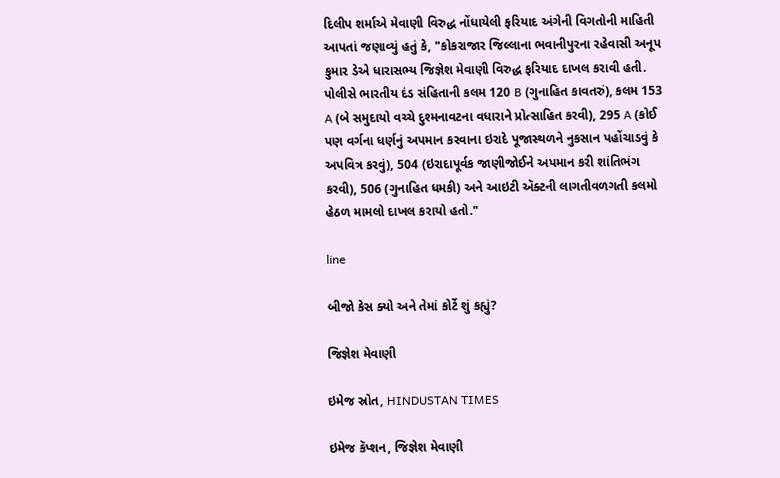દિલીપ શર્માએ મેવાણી વિરુદ્ધ નોંધાયેલી ફરિયાદ અંગેની વિગતોની માહિતી આપતાં જણાવ્યું હતું કે, "કોકરાજાર જિલ્લાના ભવાનીપુરના રહેવાસી અનૂપ કુમાર ડેએ ધારાસભ્ય જિજ્ઞેશ મેવાણી વિરુદ્ધ ફરિયાદ દાખલ કરાવી હતી. પોલીસે ભારતીય દંડ સંહિતાની કલમ 120 B (ગુનાહિત કાવતરું), કલમ 153 A (બે સમુદાયો વચ્ચે દુશ્મનાવટના વધારાને પ્રોત્સાહિત કરવી), 295 A (કોઈ પણ વર્ગના ધર્ણનું અપમાન કરવાના ઇરાદે પૂજાસ્થળને નુકસાન પહોંચાડવું કે અપવિત્ર કરવું), 504 (ઇરાદાપૂર્વક જાણીજોઈને અપમાન કરી શાંતિભંગ કરવી), 506 (ગુનાહિત ધમકી) અને આઇટી ઍક્ટની લાગતીવળગતી કલમો હેઠળ મામલો દાખલ કરાયો હતો."

line

બીજો કેસ ક્યો અને તેમાં કોર્ટે શું કહ્યું?

જિજ્ઞેશ મેવાણી

ઇમેજ સ્રોત, HINDUSTAN TIMES

ઇમેજ કૅપ્શન, જિજ્ઞેશ મેવાણી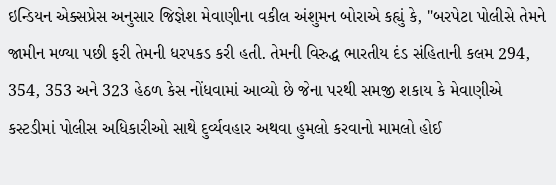ઇન્ડિયન એક્સપ્રેસ અનુસાર જિજ્ઞેશ મેવાણીના વકીલ અંશુમન બોરાએ કહ્યું કે, "બરપેટા પોલીસે તેમને જામીન મળ્યા પછી ફરી તેમની ધરપકડ કરી હતી. તેમની વિરુદ્ધ ભારતીય દંડ સંહિતાની કલમ 294, 354, 353 અને 323 હેઠળ કેસ નોંધવામાં આવ્યો છે જેના પરથી સમજી શકાય કે મેવાણીએ કસ્ટડીમાં પોલીસ અધિકારીઓ સાથે દુર્વ્યવહાર અથવા હુમલો કરવાનો મામલો હોઈ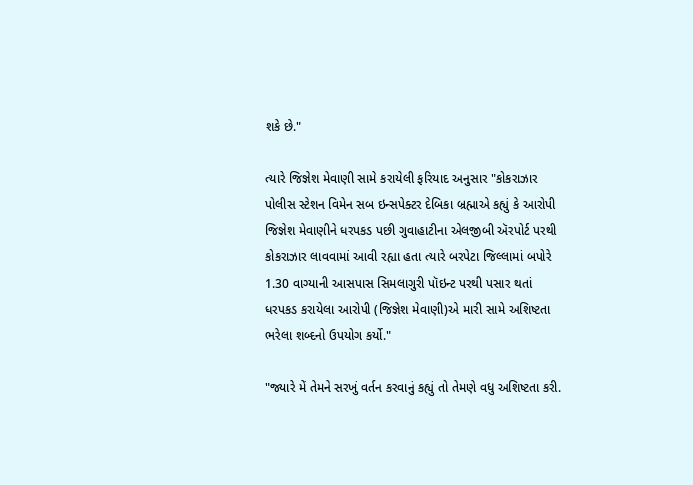શકે છે."

ત્યારે જિજ્ઞેશ મેવાણી સામે કરાયેલી ફરિયાદ અનુસાર "કોકરાઝાર પોલીસ સ્ટેશન વિમેન સબ ઇન્સપેક્ટર દેબિકા બ્રહ્માએ કહ્યું કે આરોપી જિજ્ઞેશ મેવાણીને ધરપકડ પછી ગુવાહાટીના એલજીબી ઍરપોર્ટ પરથી કોકરાઝાર લાવવામાં આવી રહ્યા હતા ત્યારે બરપેટા જિલ્લામાં બપોરે 1.30 વાગ્યાની આસપાસ સિમલાગુરી પૉઇન્ટ પરથી પસાર થતાં ધરપકડ કરાયેલા આરોપી (જિજ્ઞેશ મેવાણી)એ મારી સામે અશિષ્ટતા ભરેલા શબ્દનો ઉપયોગ કર્યો."

"જ્યારે મેં તેમને સરખું વર્તન કરવાનું કહ્યું તો તેમણે વધુ અશિષ્ટતા કરી.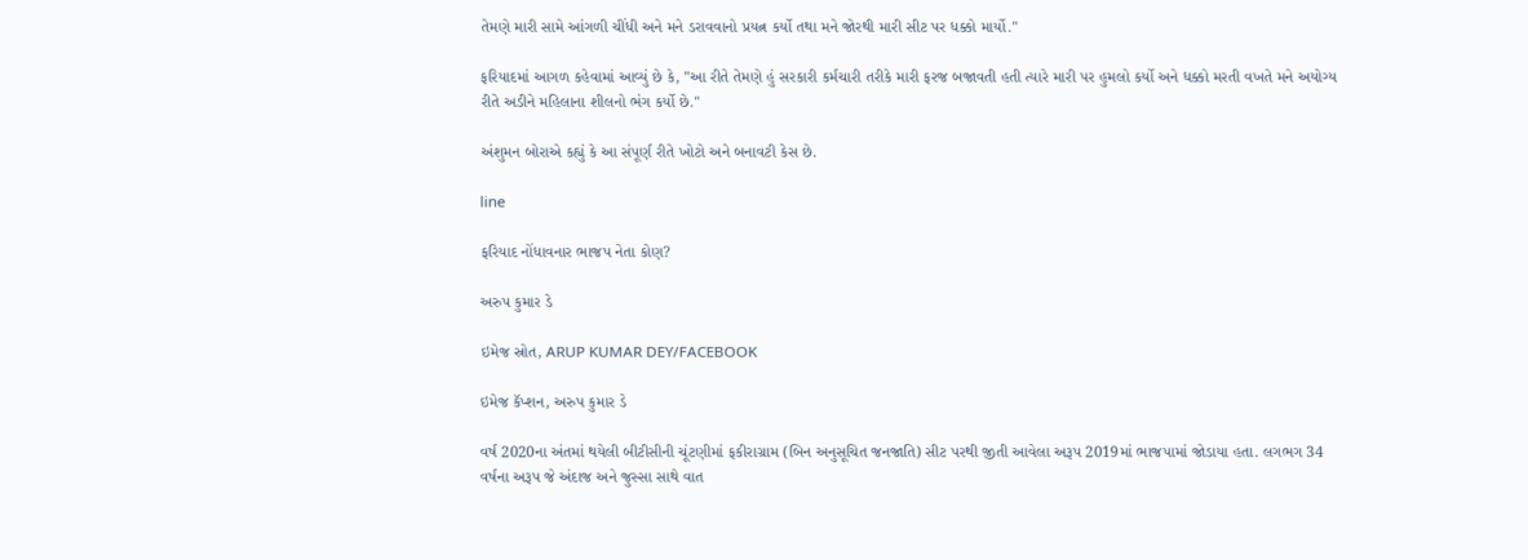તેમણે મારી સામે આંગળી ચીંધી અને મને ડરાવવાનો પ્રયત્ન કર્યો તથા મને જોરથી મારી સીટ પર ધક્કો માર્યો."

ફરિયાદમાં આગળ કહેવામાં આવ્યું છે કે, "આ રીતે તેમણે હું સરકારી કર્મચારી તરીકે મારી ફરજ બજાવતી હતી ત્યારે મારી પર હુમલો કર્યો અને ધક્કો મરતી વખતે મને અયોગ્ય રીતે અડીને મહિલાના શીલનો ભંગ કર્યો છે."

અંશુમન બોરાએ કહ્યું કે આ સંપૂર્ણ રીતે ખોટો અને બનાવટી કેસ છે.

line

ફરિયાદ નોંધાવનાર ભાજપ નેતા કોણ?

અરુપ કુમાર ડે

ઇમેજ સ્રોત, ARUP KUMAR DEY/FACEBOOK

ઇમેજ કૅપ્શન, અરુપ કુમાર ડે

વર્ષ 2020ના અંતમાં થયેલી બીટીસીની ચૂંટણીમાં ફકીરાગ્રામ (બિન અનુસૂચિત જનજાતિ) સીટ પરથી જીતી આવેલા અરૂપ 2019માં ભાજપામાં જોડાયા હતા. લગભગ 34 વર્ષના અરૂપ જે અંદાજ અને જુસ્સા સાથે વાત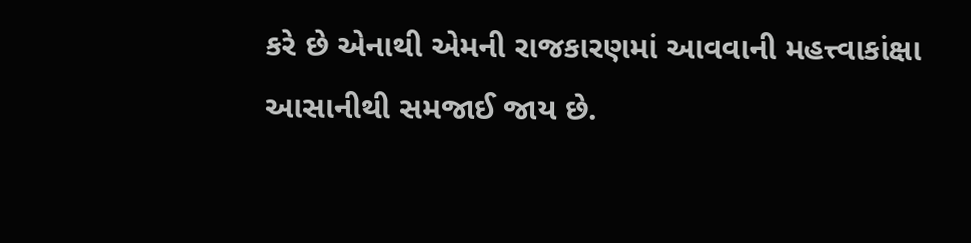કરે છે એનાથી એમની રાજકારણમાં આવવાની મહત્ત્વાકાંક્ષા આસાનીથી સમજાઈ જાય છે.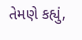તેમણે કહ્યું,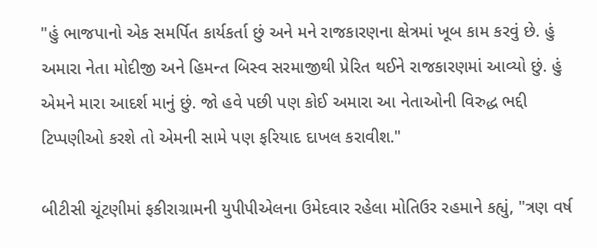"હું ભાજપાનો એક સમર્પિત કાર્યકર્તા છું અને મને રાજકારણના ક્ષેત્રમાં ખૂબ કામ કરવું છે. હું અમારા નેતા મોદીજી અને હિમન્ત બિસ્વ સરમાજીથી પ્રેરિત થઈને રાજકારણમાં આવ્યો છું. હું એમને મારા આદર્શ માનું છું. જો હવે પછી પણ કોઈ અમારા આ નેતાઓની વિરુદ્ધ ભદ્દી ટિપ્પણીઓ કરશે તો એમની સામે પણ ફરિયાદ દાખલ કરાવીશ."

બીટીસી ચૂંટણીમાં ફકીરાગ્રામની યુપીપીએલના ઉમેદવાર રહેલા મોતિઉર રહમાને કહ્યું, "ત્રણ વર્ષ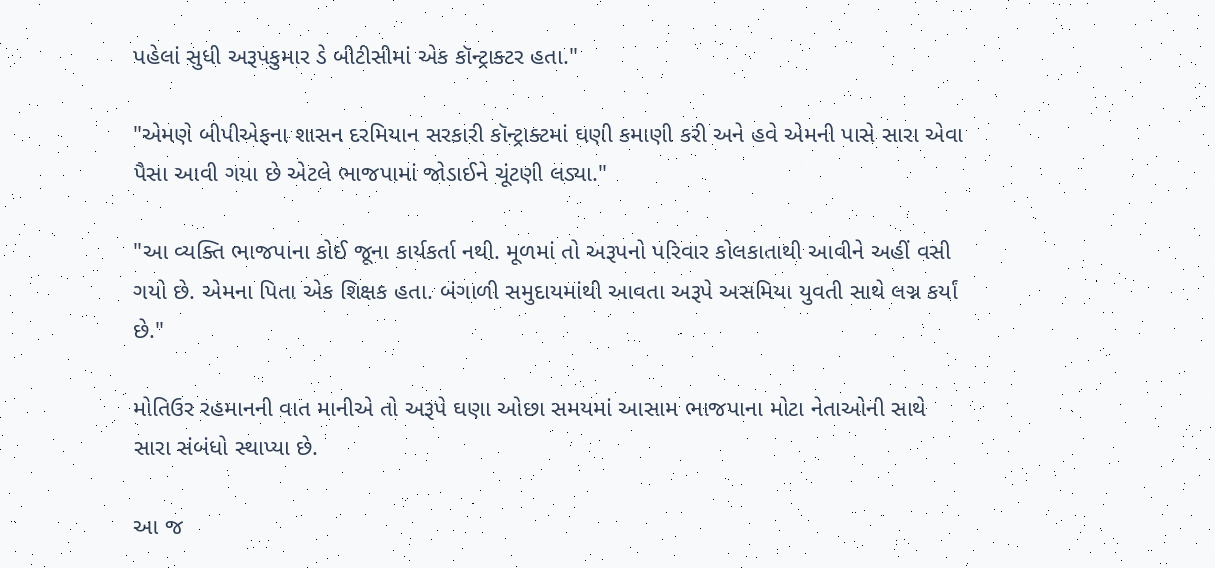પહેલાં સુધી અરૂપકુમાર ડે બીટીસીમાં એક કૉન્ટ્રાક્ટર હતા."

"એમણે બીપીએફના શાસન દરમિયાન સરકારી કૉન્ટ્રાક્ટમાં ઘણી કમાણી કરી અને હવે એમની પાસે સારા એવા પૈસા આવી ગયા છે એટલે ભાજપામાં જોડાઈને ચૂંટણી લડ્યા."

"આ વ્યક્તિ ભાજપાના કોઈ જૂના કાર્યકર્તા નથી. મૂળમાં તો અરૂપનો પરિવાર કોલકાતાથી આવીને અહીં વસી ગયો છે. એમના પિતા એક શિક્ષક હતા. બંગાળી સમુદાયમાંથી આવતા અરૂપે અસમિયા યુવતી સાથે લગ્ન કર્યાં છે."

મોતિઉર રહમાનની વાત માનીએ તો અરૂપે ઘણા ઓછા સમયમાં આસામ ભાજપાના મોટા નેતાઓની સાથે સારા સંબંધો સ્થાપ્યા છે.

આ જ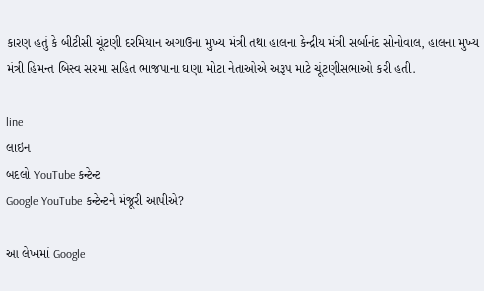કારણ હતું કે બીટીસી ચૂંટણી દરમિયાન અગાઉના મુખ્ય મંત્રી તથા હાલના કેન્દ્રીય મંત્રી સર્બાનંદ સોનોવાલ, હાલના મુખ્ય મંત્રી હિમન્ત બિસ્વ સરમા સહિત ભાજપાના ઘણા મોટા નેતાઓએ અરૂપ માટે ચૂંટણીસભાઓ કરી હતી.

line
લાઇન
બદલો YouTube કન્ટેન્ટ
Google YouTube કન્ટેન્ટને મંજૂરી આપીએ?

આ લેખમાં Google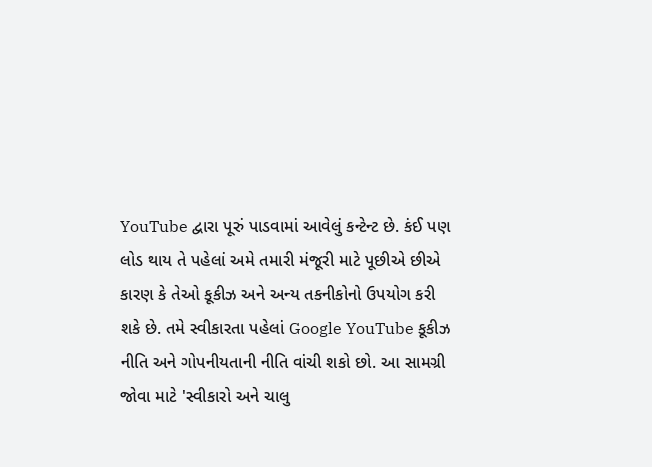YouTube દ્વારા પૂરું પાડવામાં આવેલું કન્ટેન્ટ છે. કંઈ પણ લોડ થાય તે પહેલાં અમે તમારી મંજૂરી માટે પૂછીએ છીએ કારણ કે તેઓ કૂકીઝ અને અન્ય તકનીકોનો ઉપયોગ કરી શકે છે. તમે સ્વીકારતા પહેલાં Google YouTube કૂકીઝ નીતિ અને ગોપનીયતાની નીતિ વાંચી શકો છો. આ સામગ્રી જોવા માટે 'સ્વીકારો અને ચાલુ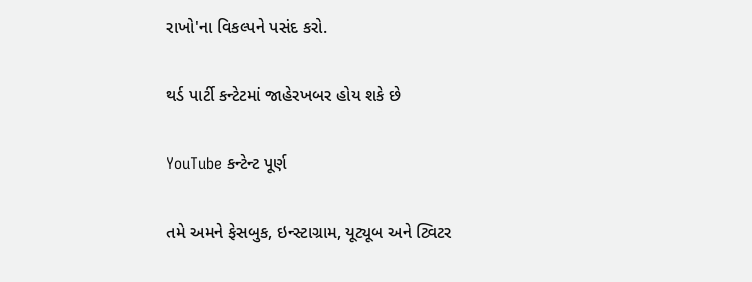રાખો'ના વિકલ્પને પસંદ કરો.

થર્ડ પાર્ટી કન્ટેટમાં જાહેરખબર હોય શકે છે

YouTube કન્ટેન્ટ પૂર્ણ

તમે અમને ફેસબુક, ઇન્સ્ટાગ્રામ, યૂટ્યૂબ અને ટ્વિટર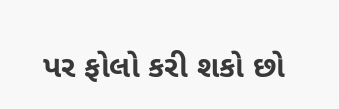પર ફોલો કરી શકો છો